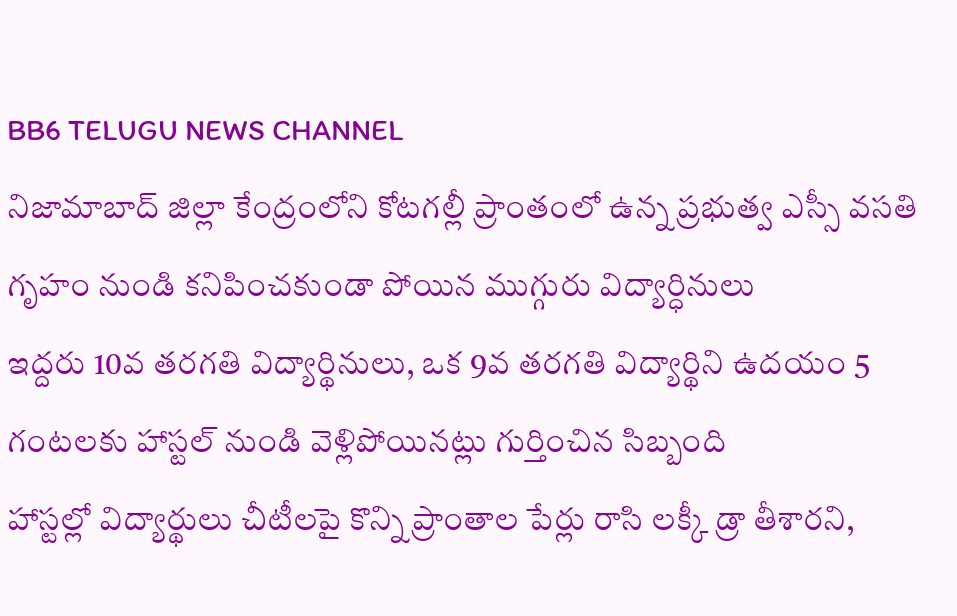BB6 TELUGU NEWS CHANNEL
నిజామాబాద్ జిల్లా కేంద్రంలోని కోటగల్లీ ప్రాంతంలో ఉన్న ప్రభుత్వ ఎస్సీ వసతి గృహం నుండి కనిపించకుండా పోయిన ముగ్గురు విద్యార్ధినులు
ఇద్దరు 10వ తరగతి విద్యార్థినులు, ఒక 9వ తరగతి విద్యార్థిని ఉదయం 5 గంటలకు హాస్టల్ నుండి వెళ్లిపోయినట్లు గుర్తించిన సిబ్బంది
హాస్టల్లో విద్యార్థులు చీటీలపై కొన్ని ప్రాంతాల పేర్లు రాసి లక్కీ డ్రా తీశారని,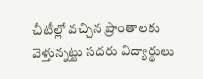చీటీల్లో వచ్చిన ప్రాంతాలకు వెళ్తున్నట్టు సదరు విద్యార్థులు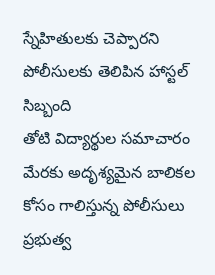స్నేహితులకు చెప్పారని పోలీసులకు తెలిపిన హాస్టల్ సిబ్బంది
తోటి విద్యార్థుల సమాచారం మేరకు అదృశ్యమైన బాలికల కోసం గాలిస్తున్న పోలీసులు
ప్రభుత్వ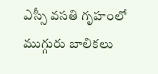ఎస్సీ వసతి గృహంలో ముగ్గురు బాలికలు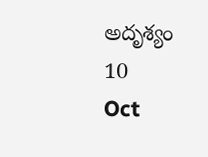అదృశ్యం
10
Oct